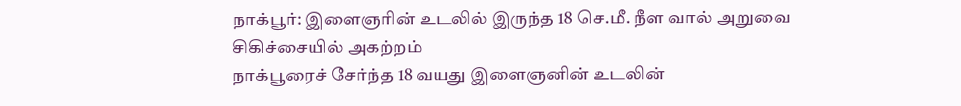நாக்பூர்: இளைஞரின் உடலில் இருந்த 18 செ.மீ. நீள வால் அறுவை சிகிச்சையில் அகற்றம்
நாக்பூரைச் சேர்ந்த 18 வயது இளைஞனின் உடலின்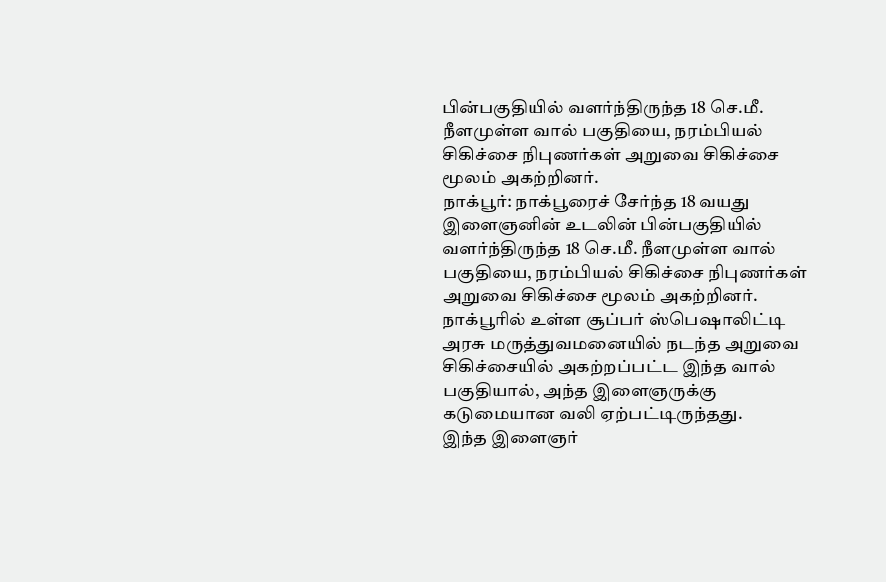பின்பகுதியில் வளர்ந்திருந்த 18 செ.மீ. நீளமுள்ள வால் பகுதியை, நரம்பியல் சிகிச்சை நிபுணர்கள் அறுவை சிகிச்சை மூலம் அகற்றினர்.
நாக்பூர்: நாக்பூரைச் சேர்ந்த 18 வயது இளைஞனின் உடலின் பின்பகுதியில் வளர்ந்திருந்த 18 செ.மீ. நீளமுள்ள வால் பகுதியை, நரம்பியல் சிகிச்சை நிபுணர்கள் அறுவை சிகிச்சை மூலம் அகற்றினர்.
நாக்பூரில் உள்ள சூப்பர் ஸ்பெஷாலிட்டி அரசு மருத்துவமனையில் நடந்த அறுவை சிகிச்சையில் அகற்றப்பட்ட இந்த வால் பகுதியால், அந்த இளைஞருக்கு கடுமையான வலி ஏற்பட்டிருந்தது.
இந்த இளைஞர்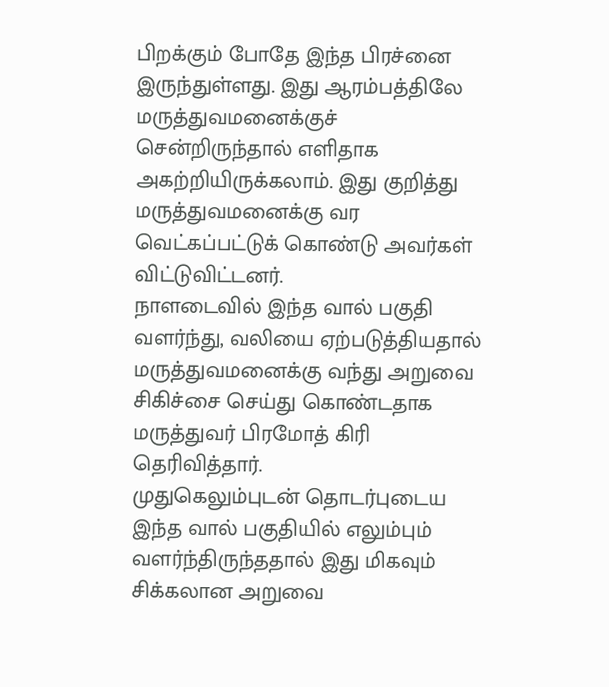பிறக்கும் போதே இந்த பிரச்னை இருந்துள்ளது. இது ஆரம்பத்திலே மருத்துவமனைக்குச் சென்றிருந்தால் எளிதாக அகற்றியிருக்கலாம். இது குறித்து மருத்துவமனைக்கு வர வெட்கப்பட்டுக் கொண்டு அவர்கள் விட்டுவிட்டனர்.
நாளடைவில் இந்த வால் பகுதி வளர்ந்து, வலியை ஏற்படுத்தியதால் மருத்துவமனைக்கு வந்து அறுவை சிகிச்சை செய்து கொண்டதாக மருத்துவர் பிரமோத் கிரி தெரிவித்தார்.
முதுகெலும்புடன் தொடர்புடைய இந்த வால் பகுதியில் எலும்பும் வளர்ந்திருந்ததால் இது மிகவும் சிக்கலான அறுவை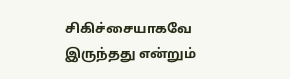சிகிச்சையாகவே இருந்தது என்றும்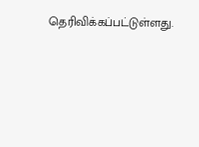தெரிவிக்கப்பட்டுள்ளது.